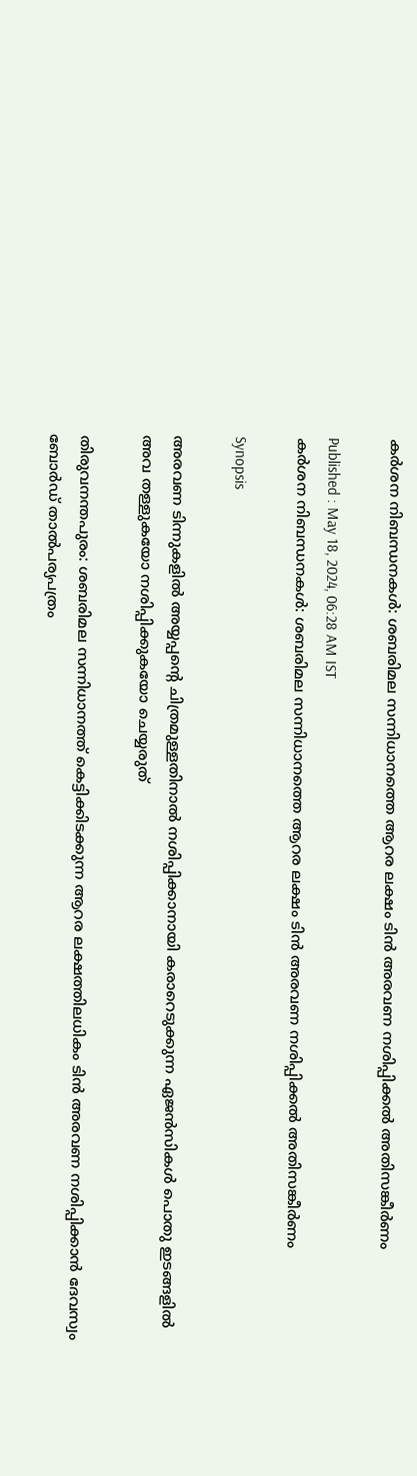കര്‍ശന നിബന്ധനകൾ: ശബരിമല സന്നിധാനത്തെ ആറര ലക്ഷം ടിൻ അരവണ നശിപ്പിക്കൽ അതിസങ്കീര്‍ണം

Published : May 18, 2024, 06:28 AM IST
കര്‍ശന നിബന്ധനകൾ: ശബരിമല സന്നിധാനത്തെ ആറര ലക്ഷം ടിൻ അരവണ നശിപ്പിക്കൽ അതിസങ്കീര്‍ണം

Synopsis

അരവണ ടിന്നുകളിൽ അയ്യപ്പന്‍റെ ചിത്രമുള്ളതിനാൽ നശിപ്പിക്കാനായി കരാറെടുക്കുന്ന ഏജൻസികൾ പൊതു ഇടങ്ങളിൽ അവ തള്ളുകയോ നശിപ്പിക്കുകയോ ചെയ്യരുത്

തിരുവനന്തപുരം: ശബരിമല സന്നിധാനത്ത് കെട്ടിക്കിടക്കുന്ന ആറര ലക്ഷത്തിലധികം ടിൻ അരവണ നശിപ്പിക്കാൻ ദേവസ്വം ബോർഡ് താൽപര്യപത്രം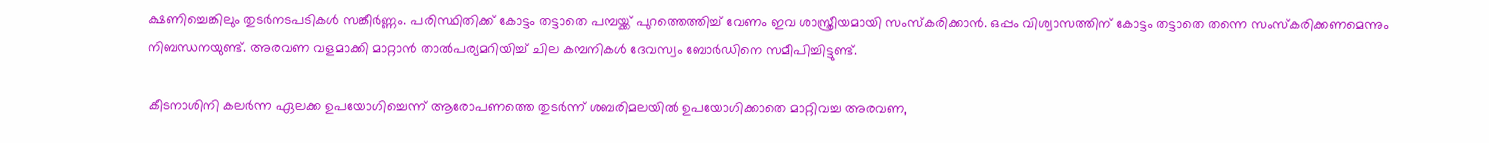ക്ഷണിച്ചെങ്കിലും തുടർനടപടികൾ സങ്കീർണ്ണം. പരിസ്ഥിതിക്ക് കോട്ടം തട്ടാതെ പമ്പയ്ക്ക് പുറത്തെത്തിച്ച് വേണം ഇവ ശാസ്ത്രീയമായി സംസ്കരിക്കാൻ. ഒപ്പം വിശ്വാസത്തിന് കോട്ടം തട്ടാതെ തന്നെ സംസ്കരിക്കണമെന്നും നിബന്ധനയുണ്ട്. അരവണ വളമാക്കി മാറ്റാൻ താൽപര്യമറിയിച്ച് ചില കമ്പനികൾ ദേവസ്വം ബോർഡിനെ സമീപിച്ചിട്ടുണ്ട്.

കീടനാശിനി കലര്‍ന്ന ഏലക്ക ഉപയോഗിച്ചെന്ന് ആരോപണത്തെ തുടര്‍ന്ന് ശബരിമലയിൽ ഉപയോഗിക്കാതെ മാറ്റിവച്ച അരവണ,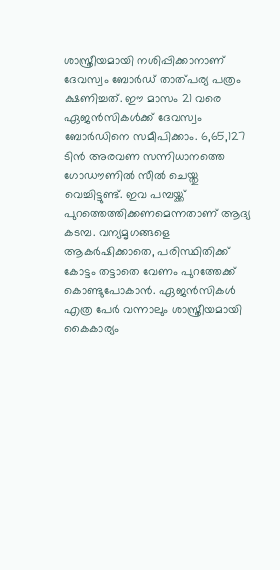ശാസ്ത്രീയമായി നശിപ്പിക്കാനാണ് ദേവസ്വം ബോർഡ് താത്പര്യ പത്രം ക്ഷണിച്ചത്. ഈ മാസം 21 വരെ ഏജൻസികൾക്ക് ദേവസ്വം ബോര്‍ഡിനെ സമീപിക്കാം. 6,65,127 ടിൻ അരവണ സന്നിധാനത്തെ ഗോഡൗണിൽ സീൽ ചെയ്തു വെച്ചിട്ടുണ്ട്. ഇവ പമ്പയ്ക്ക് പുറത്തെത്തിക്കണമെന്നതാണ് ആദ്യ കടമ്പ. വന്യമൃഗങ്ങളെ ആകർഷിക്കാതെ, പരിസ്ഥിതിക്ക് കോട്ടം തട്ടാതെ വേണം പുറത്തേക്ക് കൊണ്ടുപോകാൻ. ഏജൻസികൾ എത്ര പേർ വന്നാലും ശാസ്ത്രീയമായി കൈകാര്യം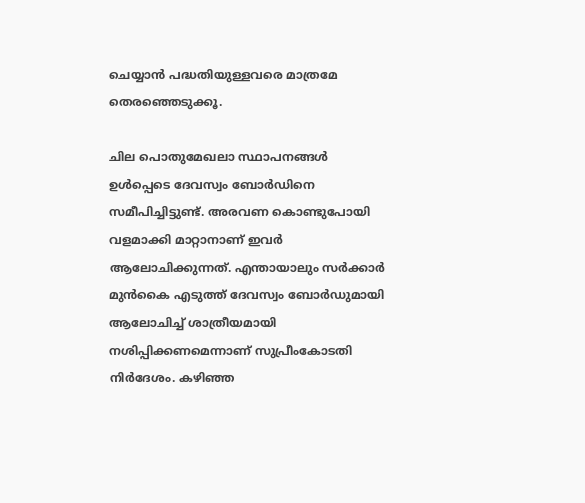ചെയ്യാൻ പദ്ധതിയുള്ളവരെ മാത്രമേ തെരഞ്ഞെടുക്കൂ.

ചില പൊതുമേഖലാ സ്ഥാപനങ്ങൾ ഉൾപ്പെടെ ദേവസ്വം ബോർഡിനെ സമീപിച്ചിട്ടുണ്ട്. അരവണ കൊണ്ടുപോയി വളമാക്കി മാറ്റാനാണ് ഇവർ ആലോചിക്കുന്നത്. എന്തായാലും സർക്കാർ മുൻകൈ എടുത്ത് ദേവസ്വം ബോ‍ർഡുമായി ആലോചിച്ച് ശാത്രീയമായി നശിപ്പിക്കണമെന്നാണ് സുപ്രീംകോടതി നിർദേശം. കഴിഞ്ഞ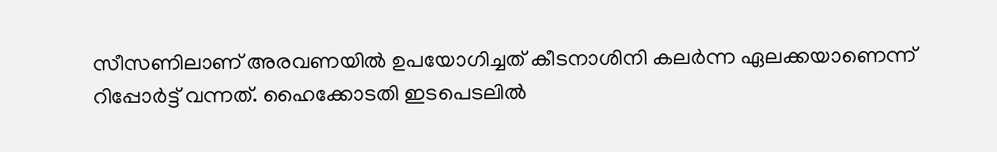സീസണിലാണ് അരവണയിൽ ഉപയോഗിച്ചത് കീടനാശിനി കലര്‍ന്ന ഏലക്കയാണെന്ന് റിപ്പോർട്ട് വന്നത്. ഹൈക്കോടതി ഇടപെടലിൽ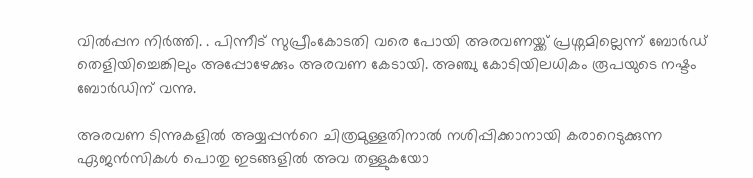വിൽപ്പന നിര്‍ത്തി. . പിന്നീട് സുപ്രീംകോടതി വരെ പോയി അരവണയ്ക്ക് പ്രശ്നമില്ലെന്ന് ബോർഡ് തെളിയിച്ചെങ്കിലും അപ്പോഴേക്കും അരവണ കേടായി. അഞ്ചു കോടിയിലധികം രൂപയുടെ നഷ്ടം ബോ‍ർഡിന് വന്നു.

അരവണ ടിന്നുകളിൽ അയ്യപ്പന്‍റെ ചിത്രമുള്ളതിനാൽ നശിപ്പിക്കാനായി കരാറെടുക്കുന്ന ഏജൻസികൾ പൊതു ഇടങ്ങളിൽ അവ തള്ളുകയോ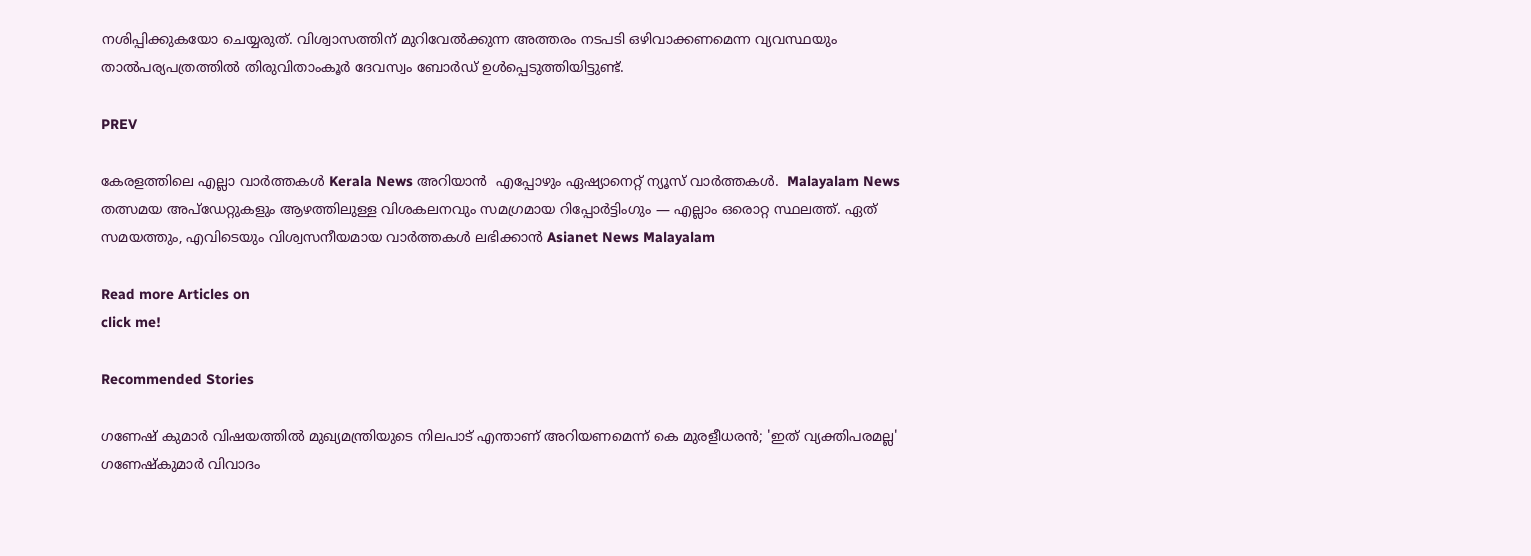നശിപ്പിക്കുകയോ ചെയ്യരുത്. വിശ്വാസത്തിന് മുറിവേൽക്കുന്ന അത്തരം നടപടി ഒഴിവാക്കണമെന്ന വ്യവസ്ഥയും താൽപര്യപത്രത്തിൽ തിരുവിതാംകൂർ ദേവസ്വം ബോർഡ് ഉൾപ്പെടുത്തിയിട്ടുണ്ട്.

PREV

കേരളത്തിലെ എല്ലാ വാർത്തകൾ Kerala News അറിയാൻ  എപ്പോഴും ഏഷ്യാനെറ്റ് ന്യൂസ് വാർത്തകൾ.  Malayalam News   തത്സമയ അപ്‌ഡേറ്റുകളും ആഴത്തിലുള്ള വിശകലനവും സമഗ്രമായ റിപ്പോർട്ടിംഗും — എല്ലാം ഒരൊറ്റ സ്ഥലത്ത്. ഏത് സമയത്തും, എവിടെയും വിശ്വസനീയമായ വാർത്തകൾ ലഭിക്കാൻ Asianet News Malayalam

Read more Articles on
click me!

Recommended Stories

ഗണേഷ് കുമാർ വിഷയത്തിൽ മുഖ്യമന്ത്രിയുടെ നിലപാട് എന്താണ് അറിയണമെന്ന് കെ മുരളീധരൻ; 'ഇത് വ്യക്തിപരമല്ല'
ഗണേഷ്കുമാർ വിവാദം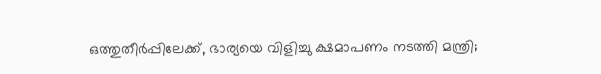ഒത്തുതീർപ്പിലേക്ക്, ഭാര്യയെ വിളിച്ചു ക്ഷമാപണം നടത്തി മന്ത്രി;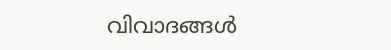വിവാദങ്ങൾ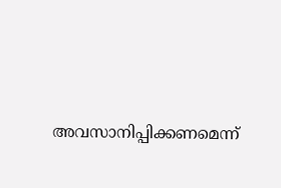അവസാനിപ്പിക്കണമെന്ന്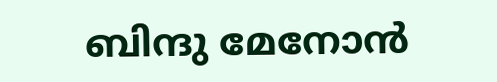ബിന്ദു മേനോൻ